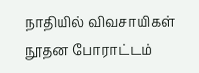நாதியில் விவசாயிகள் நூதன போராட்டம்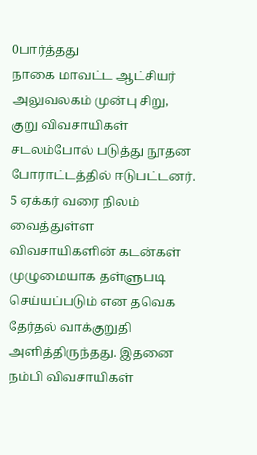0பார்த்தது
நாகை மாவட்ட ஆட்சியர் அலுவலகம் முன்பு சிறு, குறு விவசாயிகள் சடலம்போல் படுத்து நூதன போராட்டத்தில் ஈடுபட்டனர். 5 ஏக்கர் வரை நிலம் வைத்துள்ள விவசாயிகளின் கடன்கள் முழுமையாக தள்ளுபடி செய்யப்படும் என தவெக தேர்தல் வாக்குறுதி அளித்திருந்தது. இதனை நம்பி விவசாயிகள்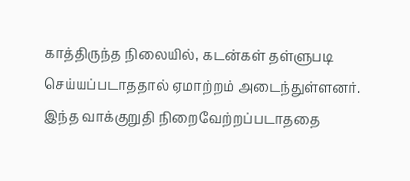காத்திருந்த நிலையில், கடன்கள் தள்ளுபடி செய்யப்படாததால் ஏமாற்றம் அடைந்துள்ளனர். இந்த வாக்குறுதி நிறைவேற்றப்படாததை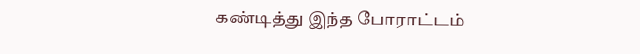கண்டித்து இந்த போராட்டம்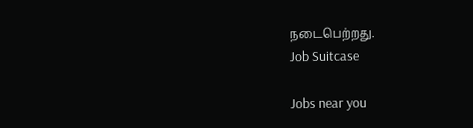நடைபெற்றது.
Job Suitcase

Jobs near you